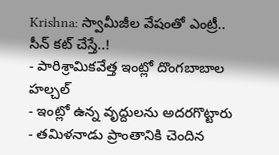Krishna: స్వామీజీల వేషంతో ఎంట్రీ.. సీన్ కట్ చేస్తే..!
- పారిశ్రామికవేత్త ఇంట్లో దొంగబాబాల హల్చల్
- ఇంట్లో ఉన్న వృద్దులను అదరగొట్టారు
- తమిళనాడు ప్రాంతానికి చెందిన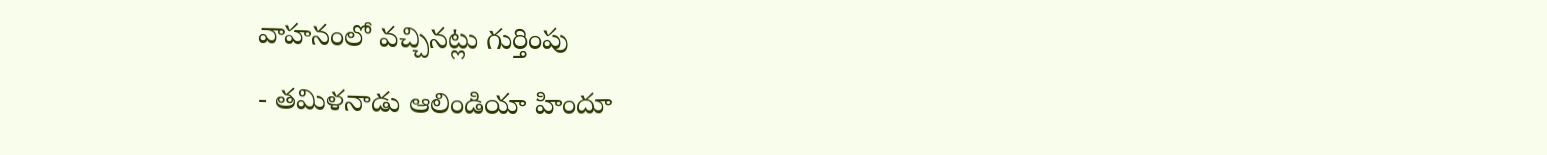వాహనంలో వచ్చినట్లు గుర్తింపు
- తమిళనాడు ఆలిండియా హిందూ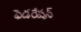ఫెడరేషన్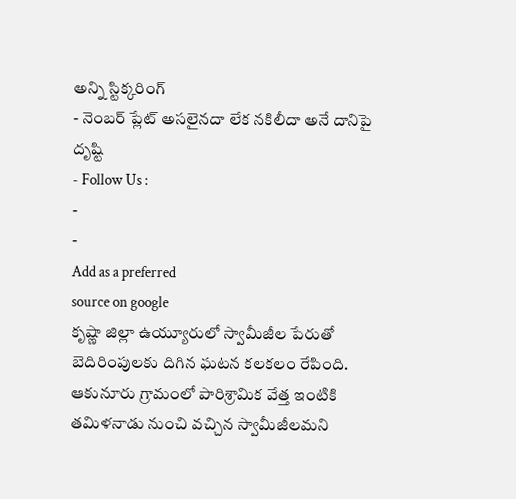అన్ని స్టిక్కరింగ్
- నెంబర్ ప్లేట్ అసలైనదా లేక నకిలీదా అనే దానిపై దృష్టి
- Follow Us :
-
-
Add as a preferred
source on google
కృష్ణా జిల్లా ఉయ్యూరులో స్వామీజీల పేరుతో బెదిరింపులకు దిగిన ఘటన కలకలం రేపింది. ఆకునూరు గ్రామంలో పారిశ్రామిక వేత్త ఇంటికి తమిళనాడు నుంచి వచ్చిన స్వామీజీలమని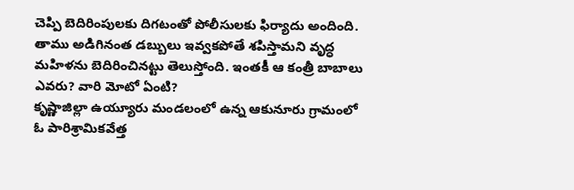చెప్పి బెదిరింపులకు దిగటంతో పోలీసులకు ఫిర్యాదు అందింది. తాము అడిగినంత డబ్బులు ఇవ్వకపోతే శపిస్తామని వృద్ధ మహిళను బెదిరించినట్టు తెలుస్తోంది. ఇంతకీ ఆ కంత్రీ బాబాలు ఎవరు? వారి మోటో ఏంటి?
కృష్ణాజిల్లా ఉయ్యూరు మండలంలో ఉన్న ఆకునూరు గ్రామంలో ఓ పారిశ్రామికవేత్త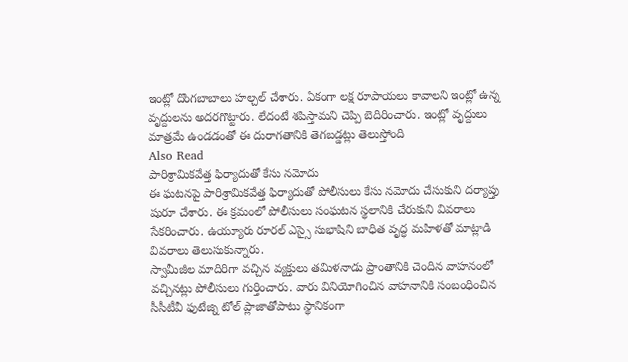ఇంట్లో దొంగబాబాలు హల్చల్ చేశారు. ఏకంగా లక్ష రూపాయలు కావాలని ఇంట్లో ఉన్న వృద్దులను అదరగొట్టారు. లేదంటే శపిస్తామని చెప్పి బెదిరించారు. ఇంట్లో వృద్దులు మాత్రమే ఉండడంతో ఈ దురాగతానికి తెగబడ్డట్లు తెలుస్తోంది
Also Read
పారిశ్రామికవేత్త ఫిర్యాదుతో కేసు నమోదు
ఈ ఘటనపై పారిశ్రామికవేత్త ఫిర్యాదుతో పోలీసులు కేసు నమోదు చేసుకుని దర్యాప్తు షురూ చేశారు. ఈ క్రమంలో పోలీసులు సంఘటన స్థలానికి చేరుకుని వివరాలు సేకరించారు. ఉయ్యూరు రూరల్ ఎస్సై సుభాషిని బాధిత వృద్ధ మహిళతో మాట్లాడి వివరాలు తెలుసుకున్నారు.
స్వామీజీల మాదిరిగా వచ్చిన వ్యక్తులు తమిళనాడు ప్రాంతానికి చెందిన వాహనంలో వచ్చినట్లు పోలీసులు గుర్తించారు. వారు వినియోగించిన వాహనానికి సంబంధించిన సీసీటీవీ ఫుటేజ్ని టోల్ ప్లాజాతోపాటు స్థానికంగా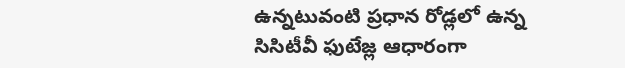ఉన్నటువంటి ప్రధాన రోడ్లలో ఉన్న సిసిటీవీ ఫుటేజ్ల ఆధారంగా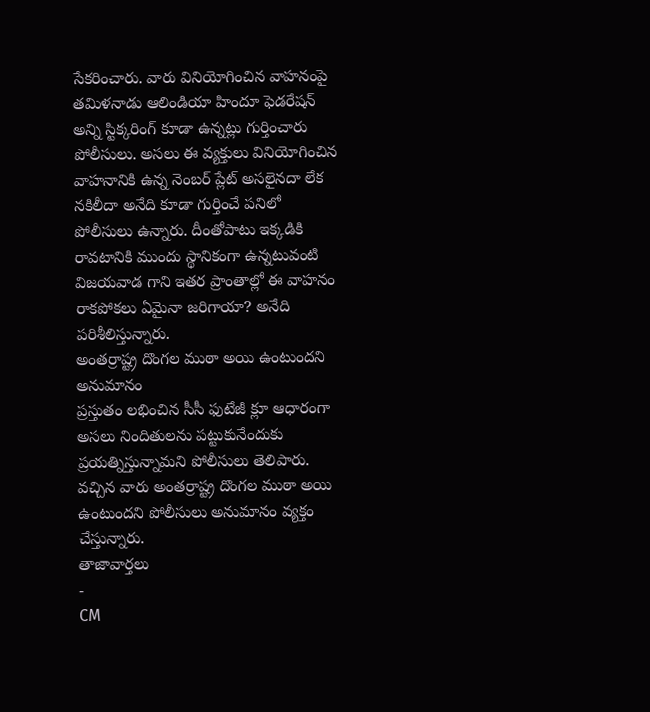సేకరించారు. వారు వినియోగించిన వాహనంపై తమిళనాడు ఆలిండియా హిందూ ఫెడరేషన్ అన్ని స్టిక్కరింగ్ కూడా ఉన్నట్లు గుర్తించారు పోలీసులు. అసలు ఈ వ్యక్తులు వినియోగించిన వాహనానికి ఉన్న నెంబర్ ప్లేట్ అసలైనదా లేక నకిలీదా అనేది కూడా గుర్తించే పనిలో పోలీసులు ఉన్నారు. దీంతోపాటు ఇక్కడికి రావటానికి ముందు స్థానికంగా ఉన్నటువంటి విజయవాడ గాని ఇతర ప్రాంతాల్లో ఈ వాహనం రాకపోకలు ఏమైనా జరిగాయా? అనేది పరిశీలిస్తున్నారు.
అంతర్రాష్ట్ర దొంగల ముఠా అయి ఉంటుందని అనుమానం
ప్రస్తుతం లభించిన సీసీ ఫుటేజీ క్లూ ఆధారంగా అసలు నిందితులను పట్టుకునేందుకు ప్రయత్నిస్తున్నామని పోలీసులు తెలిపారు. వచ్చిన వారు అంతర్రాష్ట్ర దొంగల ముఠా అయి ఉంటుందని పోలీసులు అనుమానం వ్యక్తం చేస్తున్నారు.
తాజావార్తలు
-
CM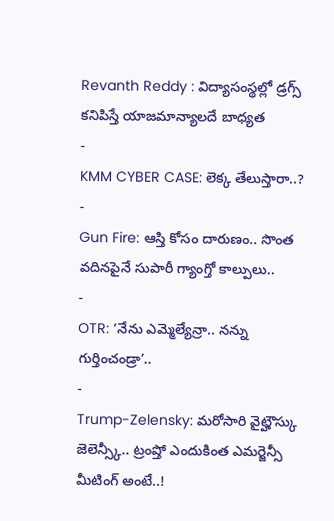Revanth Reddy : విద్యాసంస్థల్లో డ్రగ్స్ కనిపిస్తే యాజమాన్యాలదే బాధ్యత
-
KMM CYBER CASE: లెక్క తేలుస్తారా..?
-
Gun Fire: ఆస్తి కోసం దారుణం.. సొంత వదినపైనే సుపారీ గ్యాంగ్తో కాల్పులు..
-
OTR: ‘నేను ఎమ్మెల్యేన్రా.. నన్ను గుర్తించండ్రా’..
-
Trump-Zelensky: మరోసారి వైట్హౌస్కు జెలెన్స్కీ.. ట్రంప్తో ఎందుకింత ఎమర్జెన్సీ మీటింగ్ అంటే..!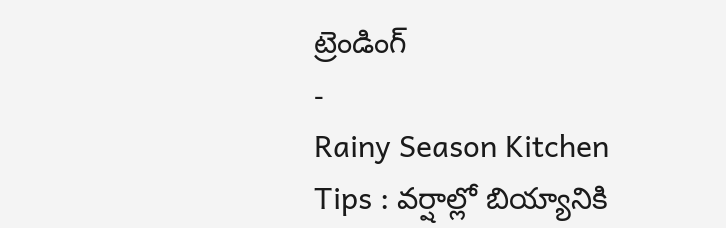ట్రెండింగ్
-
Rainy Season Kitchen Tips : వర్షాల్లో బియ్యానికి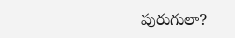పురుగులా?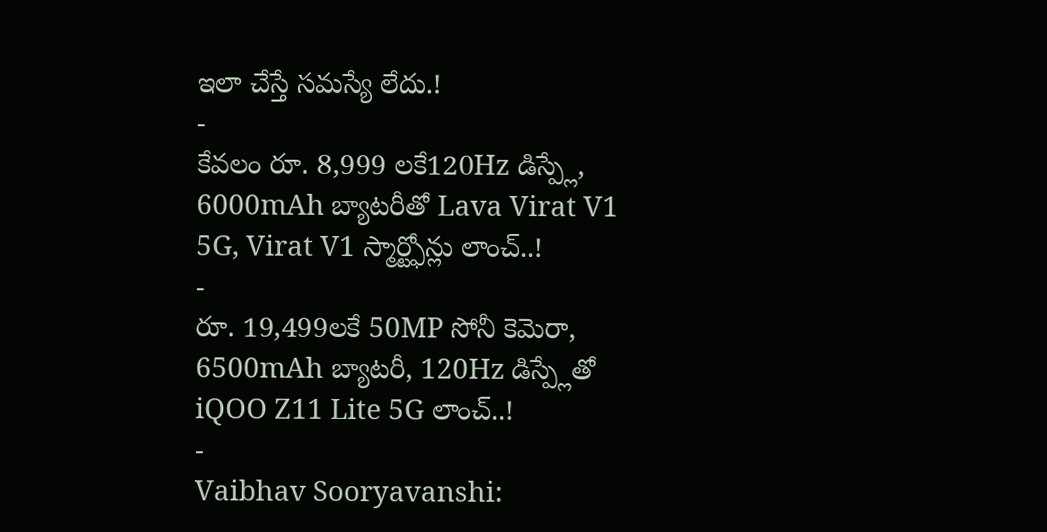ఇలా చేస్తే సమస్యే లేదు.!
-
కేవలం రూ. 8,999 లకే120Hz డిస్ప్లే, 6000mAh బ్యాటరీతో Lava Virat V1 5G, Virat V1 స్మార్ట్ఫోన్లు లాంచ్..!
-
రూ. 19,499లకే 50MP సోనీ కెమెరా, 6500mAh బ్యాటరీ, 120Hz డిస్ప్లేతో iQOO Z11 Lite 5G లాంచ్..!
-
Vaibhav Sooryavanshi: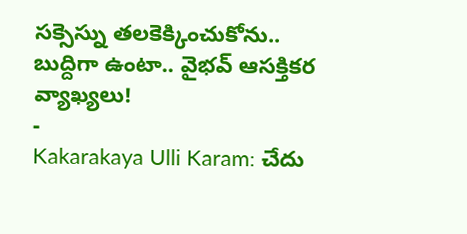సక్సెస్ను తలకెక్కించుకోను.. బుద్దిగా ఉంటా.. వైభవ్ ఆసక్తికర వ్యాఖ్యలు!
-
Kakarakaya Ulli Karam: చేదు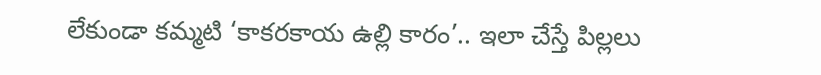లేకుండా కమ్మటి ‘కాకరకాయ ఉల్లి కారం’.. ఇలా చేస్తే పిల్లలు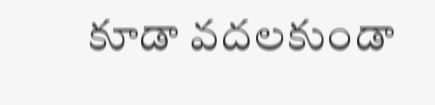కూడా వదలకుండా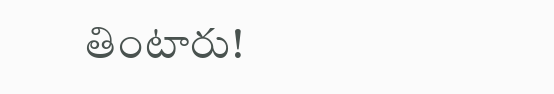తింటారు!